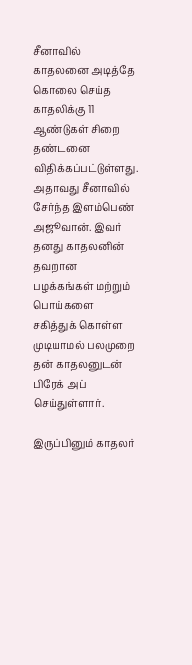சீனாவில் காதலனை அடித்தே கொலை செய்த காதலிக்கு 11 ஆண்டுகள் சிறை தண்டனை விதிக்கப்பட்டுள்ளது. அதாவது சீனாவில் சேர்ந்த இளம்பெண் அஜூவான். இவர் தனது காதலனின் தவறான பழக்கங்கள் மற்றும் பொய்களை சகித்துக் கொள்ள முடியாமல் பலமுறை தன் காதலனுடன் பிரேக் அப் செய்துள்ளார்.

இருப்பினும் காதலர்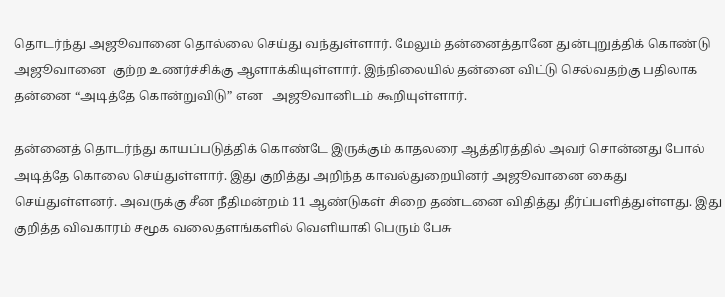தொடர்ந்து அஜூவானை தொல்லை செய்து வந்துள்ளார். மேலும் தன்னைத்தானே துன்புறுத்திக் கொண்டு அஜூவானை  குற்ற உணர்ச்சிக்கு ஆளாக்கியுள்ளார். இந்நிலையில் தன்னை விட்டு செல்வதற்கு பதிலாக தன்னை “அடித்தே கொன்றுவிடு” என   அஜூவானிடம் கூறியுள்ளார்.

தன்னைத் தொடர்ந்து காயப்படுத்திக் கொண்டே இருக்கும் காதலரை ஆத்திரத்தில் அவர் சொன்னது போல் அடித்தே கொலை செய்துள்ளார். இது குறித்து அறிந்த காவல்துறையினர் அஜூவானை கைது செய்துள்ளனர். அவருக்கு சீன நீதிமன்றம் 11 ஆண்டுகள் சிறை தண்டனை விதித்து தீர்ப்பளித்துள்ளது. இது குறித்த விவகாரம் சமூக வலைதளங்களில் வெளியாகி பெரும் பேசு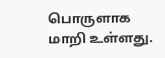பொருளாக மாறி உள்ளது.